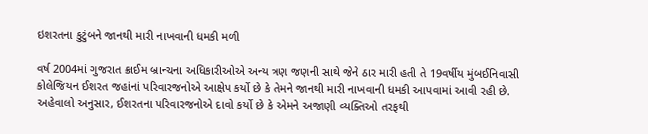ઇશરતના કુટુંબને જાનથી મારી નાખવાની ધમકી મળી

વર્ષ 2004માં ગુજરાત ક્રાઈમ બ્રાન્ચના અધિકારીઓએ અન્ય ત્રણ જણની સાથે જેને ઠાર મારી હતી તે 19વર્ષીય મુંબઈનિવાસી કોલેજિયન ઈશરત જહાંનાં પરિવારજનોએ આક્ષેપ કર્યો છે કે તેમને જાનથી મારી નાખવાની ધમકી આપવામાં આવી રહી છે.
અહેવાલો અનુસાર, ઈશરતના પરિવારજનોએ દાવો કર્યો છે કે એમને અજાણી વ્યક્તિઓ તરફથી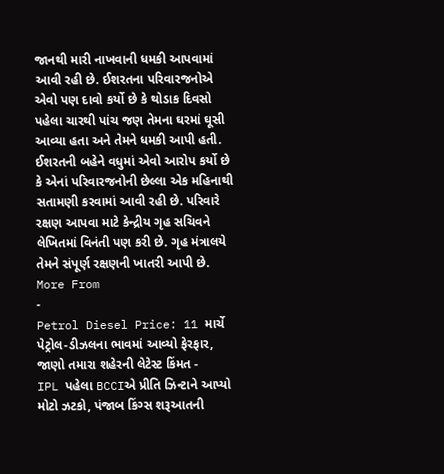જાનથી મારી નાખવાની ધમકી આપવામાં આવી રહી છે. ઈશરતના પરિવારજનોએ એવો પણ દાવો કર્યો છે કે થોડાક દિવસો પહેલા ચારથી પાંચ જણ તેમના ઘરમાં ઘૂસી આવ્યા હતા અને તેમને ધમકી આપી હતી.
ઈશરતની બહેને વધુમાં એવો આરોપ કર્યો છે કે એનાં પરિવારજનોની છેલ્લા એક મહિનાથી સતામણી કરવામાં આવી રહી છે. પરિવારે રક્ષણ આપવા માટે કેન્દ્રીય ગૃહ સચિવને લેખિતમાં વિનંતી પણ કરી છે. ગૃહ મંત્રાલયે તેમને સંપૂર્ણ રક્ષણની ખાતરી આપી છે.
More From
-
Petrol Diesel Price: 11 માર્ચે પેટ્રોલ-ડીઝલના ભાવમાં આવ્યો ફેરફાર, જાણો તમારા શહેરની લેટેસ્ટ કિંમત -
IPL પહેલા BCCIએ પ્રીતિ ઝિન્ટાને આપ્યો મોટો ઝટકો, પંજાબ કિંગ્સ શરૂઆતની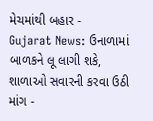મેચમાંથી બહાર -
Gujarat News: ઉનાળામાં બાળકને લૂ લાગી શકે, શાળાઓ સવારની કરવા ઉઠી માંગ -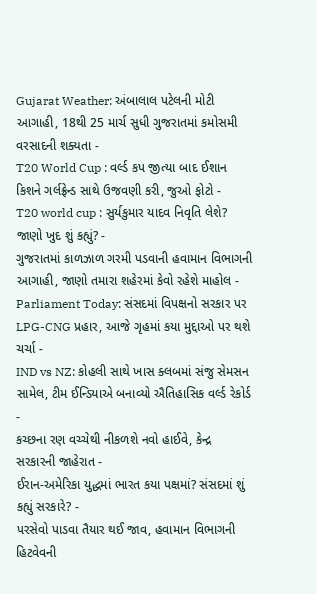Gujarat Weather: અંબાલાલ પટેલની મોટી આગાહી, 18થી 25 માર્ચ સુધી ગુજરાતમાં કમોસમી વરસાદની શક્યતા -
T20 World Cup : વર્લ્ડ કપ જીત્યા બાદ ઈશાન કિશને ગર્લફ્રેન્ડ સાથે ઉજવણી કરી, જુઓ ફોટો -
T20 world cup : સુર્યકુમાર યાદવ નિવૃતિ લેશે? જાણો ખુદ શું કહ્યું? -
ગુજરાતમાં કાળઝાળ ગરમી પડવાની હવામાન વિભાગની આગાહી, જાણો તમારા શહેરમાં કેવો રહેશે માહોલ -
Parliament Today: સંસદમાં વિપક્ષનો સરકાર પર LPG-CNG પ્રહાર, આજે ગૃહમાં કયા મુદ્દાઓ પર થશે ચર્ચા -
IND vs NZ: કોહલી સાથે ખાસ ક્લબમાં સંજુ સેમસન સામેલ, ટીમ ઈન્ડિયાએ બનાવ્યો ઐતિહાસિક વર્લ્ડ રેકોર્ડ -
કચ્છના રણ વચ્ચેથી નીકળશે નવો હાઈવે, કેન્દ્ર સરકારની જાહેરાત -
ઈરાન-અમેરિકા યુદ્ધમાં ભારત કયા પક્ષમાં? સંસદમાં શું કહ્યું સરકારે? -
પરસેવો પાડવા તૈયાર થઈ જાવ, હવામાન વિભાગની હિટવેવની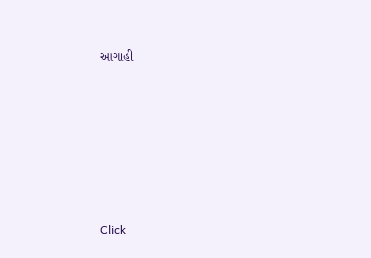આગાહી






Click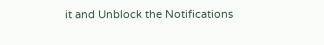it and Unblock the Notifications